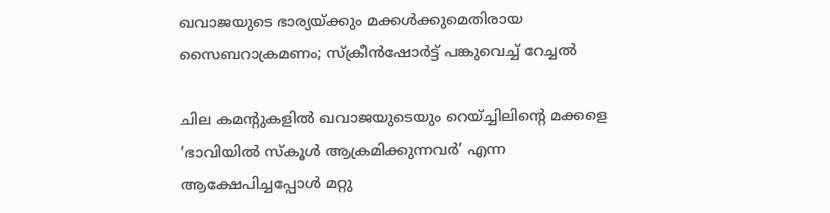ഖവാജയുടെ ഭാര്യയ്ക്കും മക്കൾക്കുമെതിരായ സൈബറാക്രമണം; സ്ക്രീൻഷോർട്ട് പങ്കുവെച്ച് റേച്ചൽ

ചില കമന്റുകളിൽ ഖവാജയുടെയും റെയ്ച്ചിലിന്റെ മക്കളെ ‘ഭാവിയിൽ സ്കൂൾ ആക്രമിക്കുന്നവർ’ എന്ന ആക്ഷേപിച്ചപ്പോൾ മറ്റു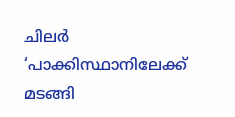ചിലർ ‘പാക്കിസ്ഥാനിലേക്ക് മടങ്ങി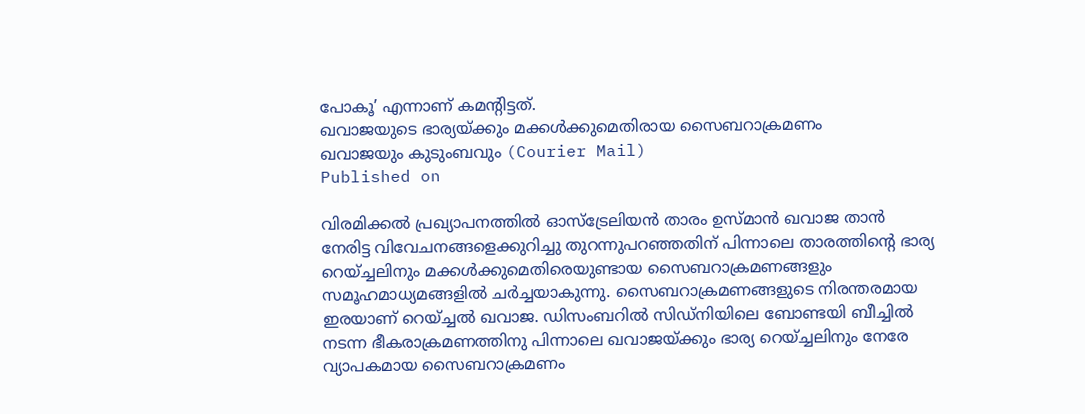പോകൂ’ എന്നാണ് കമന്റിട്ടത്.
ഖവാജയുടെ ഭാര്യയ്ക്കും മക്കൾക്കുമെതിരായ സൈബറാക്രമണം
ഖവാജയും കുടുംബവും (Courier Mail)
Published on

വിരമിക്കൽ പ്രഖ്യാപനത്തിൽ ഓസ്ട്രേലിയൻ താരം ഉസ്മാൻ ഖവാജ താൻ നേരിട്ട വിവേചനങ്ങളെക്കുറിച്ചു തുറന്നുപറഞ്ഞതിന് പിന്നാലെ താരത്തിന്റെ ഭാര്യ റെയ്ച്ചലിനും മക്കൾക്കുമെതിരെയുണ്ടായ സൈബറാക്രമണങ്ങളും സമൂഹമാധ്യമങ്ങളിൽ ചർച്ചയാകുന്നു. സൈബറാക്രമണങ്ങളുടെ നിരന്തരമായ ഇരയാണ് റെയ്ച്ചൽ ഖവാജ. ഡിസംബറിൽ സിഡ്നിയിലെ ബോണ്ടയി ബീച്ചിൽ നടന്ന ഭീകരാക്രമണത്തിനു പിന്നാലെ ഖവാജയ്ക്കും ഭാര്യ റെയ്ച്ചലിനും നേരേ വ്യാപകമായ സൈബറാക്രമണം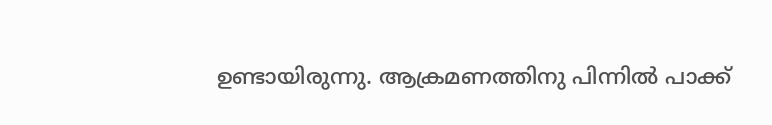ഉണ്ടായിരുന്നു. ആക്രമണത്തിനു പിന്നിൽ പാക്ക്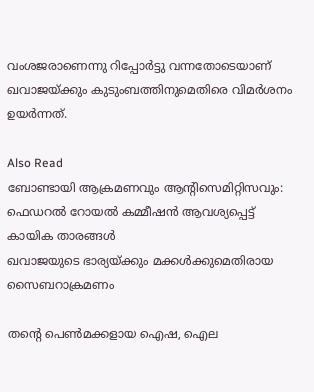വംശജരാണെന്നു റിപ്പോർട്ടു വന്നതോടെയാണ് ഖവാജയ്ക്കും കുടുംബത്തിനുമെതിരെ വിമർശനം ഉയർന്നത്.

Also Read
ബോണ്ടായി ആക്രമണവും ആന്റിസെമിറ്റിസവും: ഫെഡറൽ റോയൽ കമ്മീഷൻ ആവശ്യപ്പെട്ട് കായിക താരങ്ങൾ
ഖവാജയുടെ ഭാര്യയ്ക്കും മക്കൾക്കുമെതിരായ സൈബറാക്രമണം

തന്റെ പെൺമക്കളായ ഐഷ, ഐല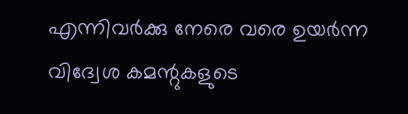എന്നിവർക്കു നേരെ വരെ ഉയർന്ന വിദ്വേശ കമന്റുകളുടെ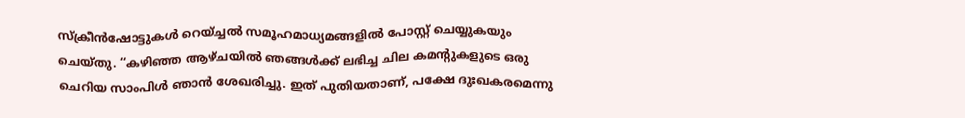സ്ക്രീൻഷോട്ടുകൾ റെയ്ച്ചൽ സമൂഹമാധ്യമങ്ങളിൽ പോസ്റ്റ് ചെയ്യുകയും ചെയ്തു. ‘‘കഴിഞ്ഞ ആഴ്ചയിൽ ഞങ്ങൾക്ക് ലഭിച്ച ചില കമന്റുകളുടെ ഒരു ചെറിയ സാംപിൾ ഞാൻ ശേഖരിച്ചു. ഇത് പുതിയതാണ്, പക്ഷേ ദുഃഖകരമെന്നു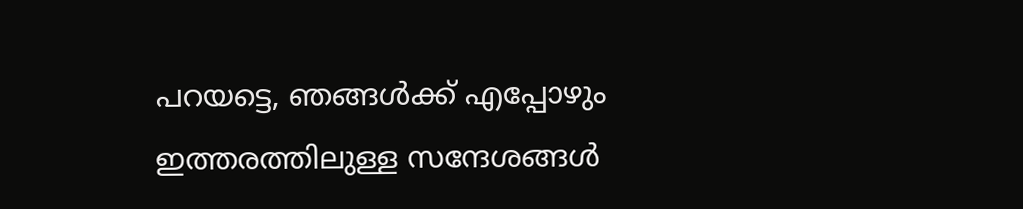പറയട്ടെ, ഞങ്ങൾക്ക് എപ്പോഴും ഇത്തരത്തിലുള്ള സന്ദേശങ്ങൾ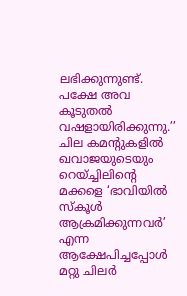ലഭിക്കുന്നുണ്ട്. പക്ഷേ അവ കൂടുതൽ വഷളായിരിക്കുന്നു.’’ ചില കമന്റുകളിൽ ഖവാജയുടെയും റെയ്ച്ചിലിന്റെ മക്കളെ ‘ഭാവിയിൽ സ്കൂൾ ആക്രമിക്കുന്നവർ’ എന്ന ആക്ഷേപിച്ചപ്പോൾ മറ്റു ചിലർ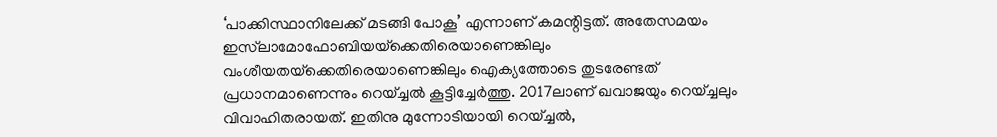‘പാക്കിസ്ഥാനിലേക്ക് മടങ്ങി പോകൂ’ എന്നാണ് കമന്റിട്ടത്. അതേസമയം ഇസ്‍ലാമോഫോബിയയ്‌ക്കെതിരെയാണെങ്കിലും വംശീയതയ്‌ക്കെതിരെയാണെങ്കിലും ഐക്യത്തോടെ തുടരേണ്ടത് പ്രധാനമാണെന്നും റെയ്ച്ചൽ കൂട്ടിച്ചേർത്തു. 2017ലാ‌ണ് ഖവാജയും റെയ്ച്ചലും വിവാഹിതരായത്. ഇതിനു മുന്നോടിയായി റെയ്ച്ചൽ,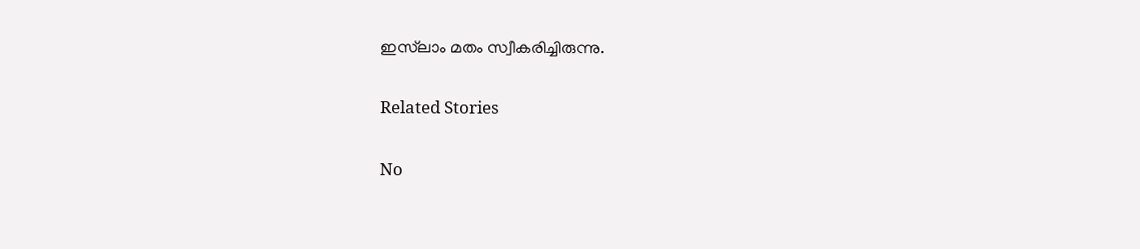ഇസ്‌ലാം മതം സ്വീകരിച്ചിരുന്നു.

Related Stories

No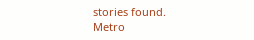stories found.
Metro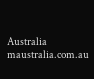Australia
maustralia.com.au